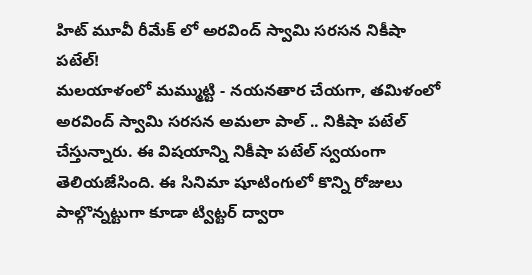హిట్ మూవీ రీమేక్ లో అరవింద్ స్వామి సరసన నికీషా పటేల్!
మలయాళంలో మమ్ముట్టి - నయనతార చేయగా, తమిళంలో అరవింద్ స్వామి సరసన అమలా పాల్ .. నికిషా పటేల్ చేస్తున్నారు. ఈ విషయాన్ని నికీషా పటేల్ స్వయంగా తెలియజేసింది. ఈ సినిమా షూటింగులో కొన్ని రోజులు పాల్గొన్నట్టుగా కూడా ట్విట్టర్ ద్వారా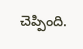చెప్పింది.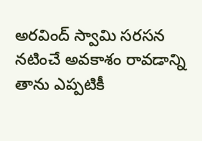అరవింద్ స్వామి సరసన నటించే అవకాశం రావడాన్ని తాను ఎప్పటికీ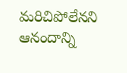మరిచిపోలేనని ఆనందాన్ని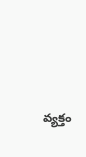వ్యక్తం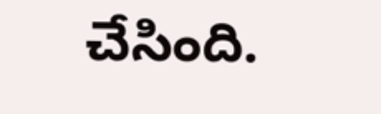చేసింది.